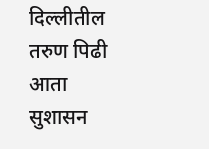दिल्लीतील तरुण पिढी आता सुशासन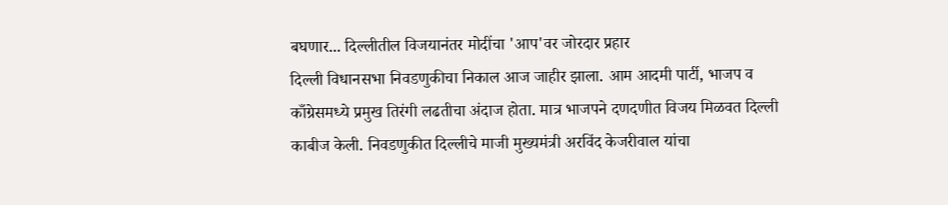बघणार... दिल्लीतील विजयानंतर मोदींचा 'आप'वर जोरदार प्रहार
दिल्ली विधानसभा निवडणुकीचा निकाल आज जाहीर झाला. आम आदमी पार्टी, भाजप व काँग्रेसमध्ये प्रमुख तिरंगी लढतीचा अंदाज होता. मात्र भाजपने दणदणीत विजय मिळवत दिल्ली काबीज केली. निवडणुकीत दिल्लीचे माजी मुख्यमंत्री अरविंद केजरीवाल यांचा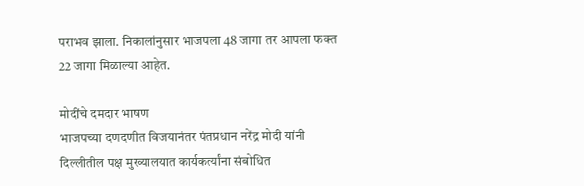पराभव झाला. निकालांनुसार भाजपला 48 जागा तर आपला फक्त 22 जागा मिळाल्या आहेत.

मोदींचे दमदार भाषण
भाजपच्या दणदणीत विजयानंतर पंतप्रधान नरेंद्र मोदी यांनी दिल्लीतील पक्ष मुख्यालयात कार्यकर्त्यांना संबोधित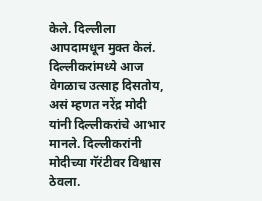केले. दिल्लीला आपदामधून मुक्त केलं. दिल्लीकरांमध्ये आज वेगळाच उत्साह दिसतोय, असं म्हणत नरेंद्र मोदी यांनी दिल्लीकरांचे आभार मानले. दिल्लीकरांनी मोदीच्या गॅरंटीवर विश्वास ठेवला.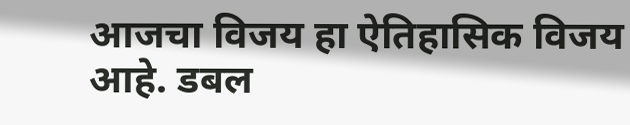आजचा विजय हा ऐतिहासिक विजय आहे. डबल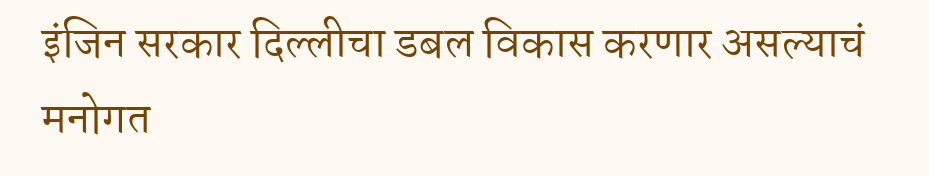इंजिन सरकार दिल्लीचा डबल विकास करणार असल्याचं मनोगत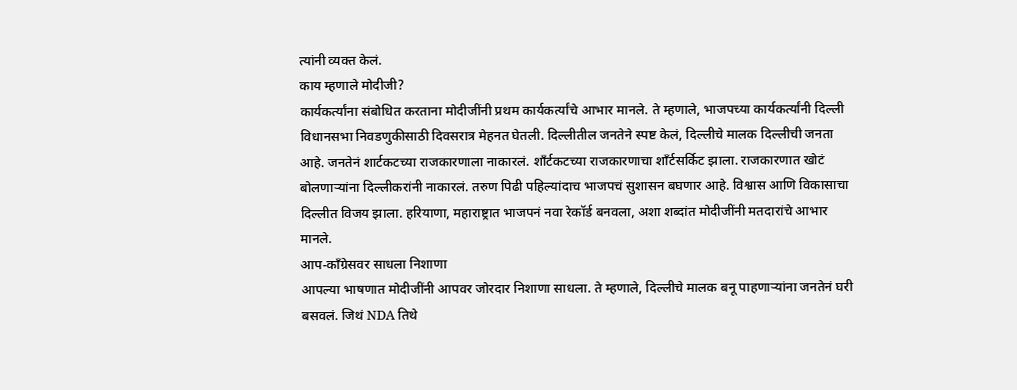त्यांनी व्यक्त केलं.
काय म्हणाले मोदीजी?
कार्यकर्त्यांना संबोधित करताना मोदीजींनी प्रथम कार्यकर्त्यांचे आभार मानले. ते म्हणाले, भाजपच्या कार्यकर्त्यांनी दिल्ली विधानसभा निवडणुकीसाठी दिवसरात्र मेहनत घेतली. दिल्लीतील जनतेने स्पष्ट केलं, दिल्लीचे मालक दिल्लीची जनता आहे. जनतेनं शार्टकटच्या राजकारणाला नाकारलं. शाँर्टकटच्या राजकारणाचा शाँर्टसर्किट झाला. राजकारणात खोटं बोलणाऱ्यांना दिल्लीकरांनी नाकारलं. तरुण पिढी पहिल्यांदाच भाजपचं सुशासन बघणार आहे. विश्वास आणि विकासाचा दिल्लीत विजय झाला. हरियाणा, महाराष्ट्रात भाजपनं नवा रेकॉर्ड बनवला, अशा शब्दांत मोदीजींनी मतदारांचे आभार मानले.
आप-काँग्रेसवर साधला निशाणा
आपल्या भाषणात मोदीजींनी आपवर जोरदार निशाणा साधला. ते म्हणाले, दिल्लीचे मालक बनू पाहणाऱ्यांना जनतेनं घरी बसवलं. जिथं NDA तिथे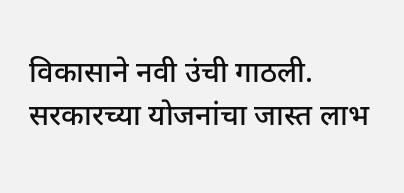विकासाने नवी उंची गाठली. सरकारच्या योजनांचा जास्त लाभ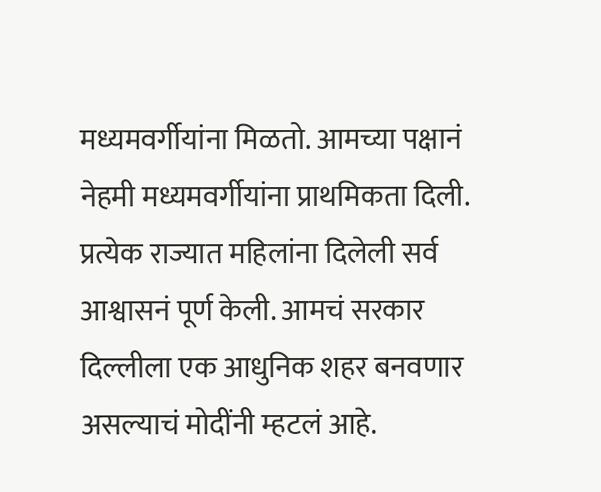मध्यमवर्गीयांना मिळतो. आमच्या पक्षानं नेहमी मध्यमवर्गीयांना प्राथमिकता दिली. प्रत्येक राज्यात महिलांना दिलेली सर्व आश्वासनं पूर्ण केली. आमचं सरकार दिल्लीला एक आधुनिक शहर बनवणार असल्याचं मोदींनी म्हटलं आहे.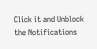Click it and Unblock the Notifications